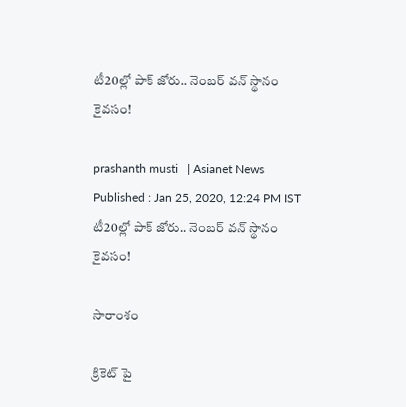టీ20ల్లో పాక్ జోరు.. నెంబర్ వన్ స్థానం కైవసం!

prashanth musti   | Asianet News
Published : Jan 25, 2020, 12:24 PM IST
టీ20ల్లో పాక్ జోరు.. నెంబర్ వన్ స్థానం కైవసం!

సారాంశం

క్రికెట్ పై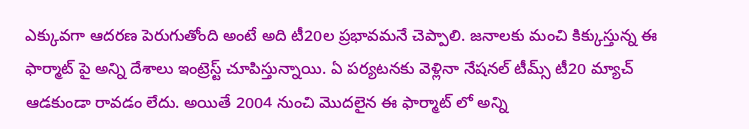ఎక్కువగా ఆదరణ పెరుగుతోంది అంటే అది టీ20ల ప్రభావమనే చెప్పాలి. జనాలకు మంచి కిక్కుస్తున్న ఈ ఫార్మాట్ పై అన్ని దేశాలు ఇంట్రెస్ట్ చూపిస్తున్నాయి. ఏ పర్యటనకు వెళ్లినా నేషనల్ టీమ్స్ టీ20 మ్యాచ్ ఆడకుండా రావడం లేదు. అయితే 2004 నుంచి మొదలైన ఈ ఫార్మాట్ లో అన్ని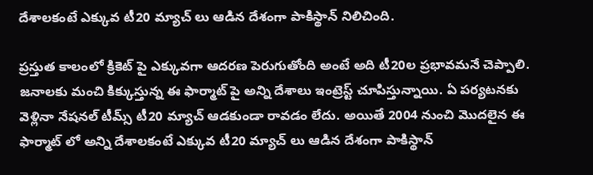దేశాలకంటే ఎక్కువ టీ20 మ్యాచ్ లు ఆడిన దేశంగా పాకిస్థాన్ నిలిచింది.

ప్రస్తుత కాలంలో క్రికెట్ పై ఎక్కువగా ఆదరణ పెరుగుతోంది అంటే అది టీ20ల ప్రభావమనే చెప్పాలి. జనాలకు మంచి కిక్కుస్తున్న ఈ ఫార్మాట్ పై అన్ని దేశాలు ఇంట్రెస్ట్ చూపిస్తున్నాయి. ఏ పర్యటనకు వెళ్లినా నేషనల్ టీమ్స్ టీ20 మ్యాచ్ ఆడకుండా రావడం లేదు. అయితే 2004 నుంచి మొదలైన ఈ ఫార్మాట్ లో అన్ని దేశాలకంటే ఎక్కువ టీ20 మ్యాచ్ లు ఆడిన దేశంగా పాకిస్థాన్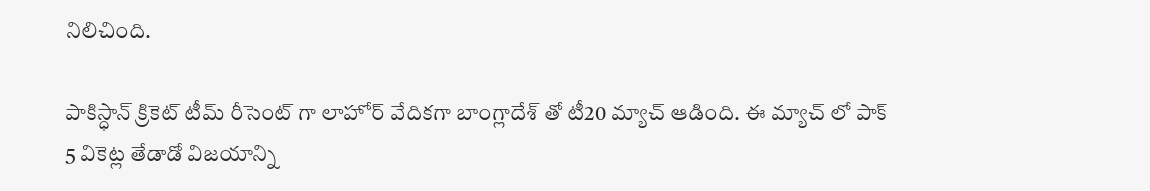నిలిచింది.

పాకిస్ధాన్ క్రికెట్ టీమ్ రీసెంట్ గా లాహోర్ వేదికగా బాంగ్లాదేశ్ తో టీ20 మ్యాచ్ ఆడింది. ఈ మ్యాచ్ లో పాక్ 5 వికెట్ల తేడాడో విజయాన్ని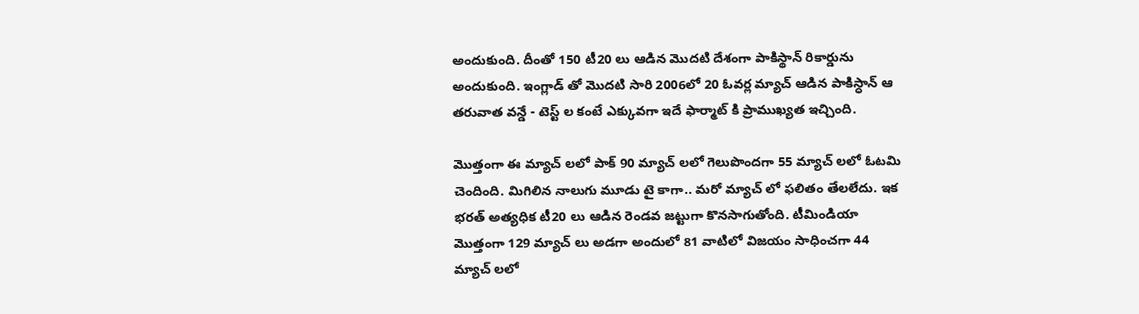అందుకుంది. దీంతో 150 టీ20 లు ఆడిన మొదటి దేశంగా పాకిస్థాన్ రికార్డును అందుకుంది. ఇంగ్లాడ్ తో మొదటి సారి 2006లో 20 ఓవర్ల మ్యాచ్ ఆడిన పాకిస్ధాన్ ఆ తరువాత వన్డే - టెస్ట్ ల కంటే ఎక్కువగా ఇదే ఫార్మాట్ కి ప్రాముఖ్యత ఇచ్చింది.

మొత్తంగా ఈ మ్యాచ్ లలో పాక్ 90 మ్యాచ్ లలో గెలుపొందగా 55 మ్యాచ్ లలో ఓటమి చెందింది. మిగిలిన నాలుగు మూడు టై కాగా.. మరో మ్యాచ్ లో ఫలితం తేలలేదు. ఇక భరత్ అత్యధిక టీ20 లు ఆడిన రెండవ జట్టుగా కొనసాగుతోంది. టీమిండియా మొత్తంగా 129 మ్యాచ్ లు అడగా అందులో 81 వాటిలో విజయం సాధించగా 44 మ్యాచ్ లలో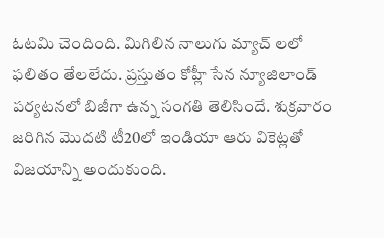ఓటమి చెందింది. మిగిలిన నాలుగు మ్యాచ్ లలో ఫలితం తేలలేదు. ప్రస్తుతం కోహ్లీ సేన న్యూజిలాండ్ పర్యటనలో బిజీగా ఉన్న సంగతి తెలిసిందే. శుక్రవారం జరిగిన మొదటి టీ20లో ఇండియా ఆరు వికెట్లతో విజయాన్ని అందుకుంది.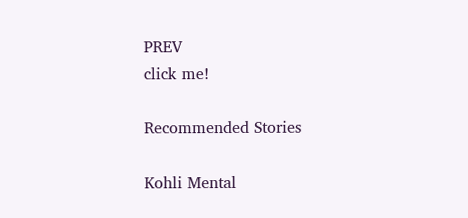PREV
click me!

Recommended Stories

Kohli Mental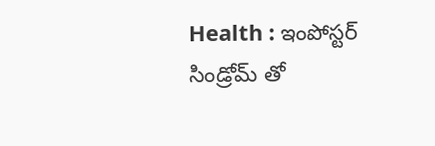Health : ఇంపోస్టర్ సిండ్రోమ్ తో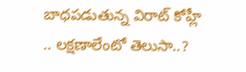బాధపడుతున్న విరాట్ కోహ్లీ .. లక్షణాలేంటో తెలుసా..?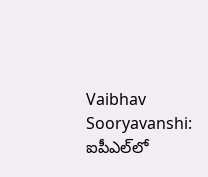Vaibhav Sooryavanshi: ఐపీఎల్‌లో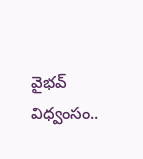వైభవ్ విధ్వంసం..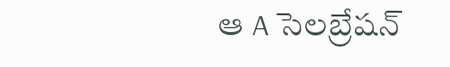ఆ A సెలబ్రేషన్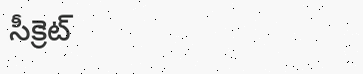సీక్రెట్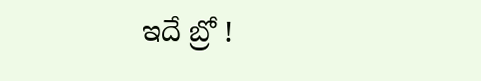ఇదే బ్రో !